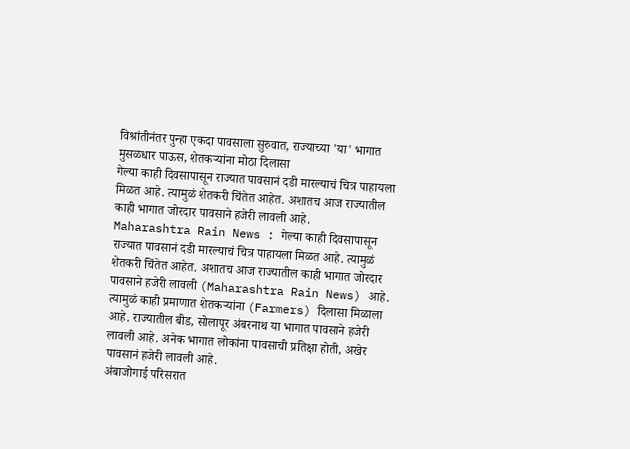विश्रांतीनंतर पुन्हा एकदा पावसाला सुरुवात, राज्याच्या 'या' भागात मुसळधार पाऊस, शेतकऱ्यांना मोठा दिलासा
गेल्या काही दिवसापासून राज्यात पावसानं दडी मारल्याचं चित्र पाहायला मिळत आहे. त्यामुळं शेतकरी चिंतेत आहेत. अशातच आज राज्यातील काही भागात जोरदार पावसाने हजेरी लावली आहे.
Maharashtra Rain News : गेल्या काही दिवसापासून राज्यात पावसानं दडी मारल्याचं चित्र पाहायला मिळत आहे. त्यामुळं शेतकरी चिंतेत आहेत. अशातच आज राज्यातील काही भागात जोरदार पावसाने हजेरी लावली (Maharashtra Rain News) आहे. त्यामुळं काही प्रमाणात शेतकऱ्यांना (Farmers) दिलासा मिळाला आहे. राज्यातील बीड, सोलापूर अंबरनाथ या भागात पावसाने हजेरी लावली आहे. अनेक भागात लोकांना पावसाची प्रतिक्षा होती, अखेर पावसानं हजेरी लावली आहे.
अंबाजोगाई परिसरात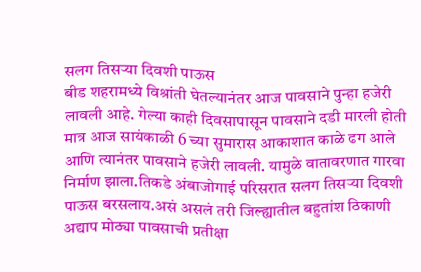सलग तिसऱ्या दिवशी पाऊस
बीड शहरामध्ये विश्रांती घेतल्यानंतर आज पावसाने पुन्हा हजेरी लावली आहे. गेल्या काही दिवसापासून पावसाने दडी मारली होती मात्र आज सायंकाळी 6 च्या सुमारास आकाशात काळे ढग आले आणि त्यानंतर पावसाने हजेरी लावली. यामुळे वातावरणात गारवा निर्माण झाला.तिकडे अंबाजोगाई परिसरात सलग तिसऱ्या दिवशी पाऊस बरसलाय.असं असलं तरी जिल्ह्यातील बहुतांश ठिकाणी अद्याप मोठ्या पावसाची प्रतीक्षा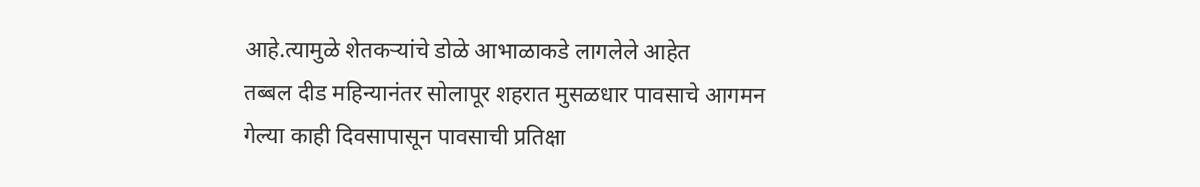आहे.त्यामुळे शेतकऱ्यांचे डोळे आभाळाकडे लागलेले आहेत
तब्बल दीड महिन्यानंतर सोलापूर शहरात मुसळधार पावसाचे आगमन
गेल्या काही दिवसापासून पावसाची प्रतिक्षा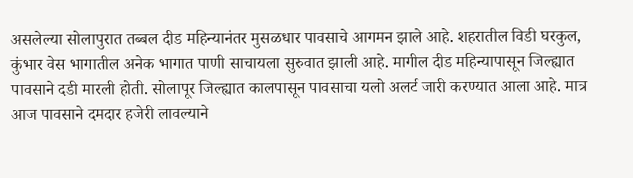असलेल्या सोलापुरात तब्बल दीड महिन्यानंतर मुसळधार पावसाचे आगमन झाले आहे. शहरातील विडी घरकुल, कुंभार वेस भागातील अनेक भागात पाणी साचायला सुरुवात झाली आहे. मागील दीड महिन्यापासून जिल्ह्यात पावसाने दडी मारली होती. सोलापूर जिल्ह्यात कालपासून पावसाचा यलो अलर्ट जारी करण्यात आला आहे. मात्र आज पावसाने दमदार हजेरी लावल्याने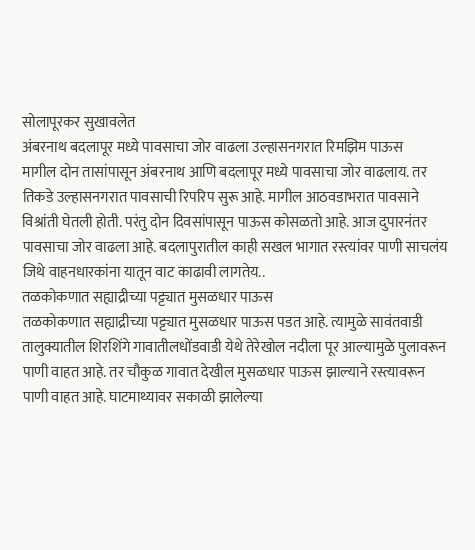सोलापूरकर सुखावलेत
अंबरनाथ बदलापूर मध्ये पावसाचा जोर वाढला उल्हासनगरात रिमझिम पाऊस
मागील दोन तासांपासून अंबरनाथ आणि बदलापूर मध्ये पावसाचा जोर वाढलाय. तर तिकडे उल्हासनगरात पावसाची रिपरिप सुरू आहे. मागील आठवडाभरात पावसाने विश्रांती घेतली होती. परंतु दोन दिवसांपासून पाऊस कोसळतो आहे. आज दुपारनंतर पावसाचा जोर वाढला आहे. बदलापुरातील काही सखल भागात रस्त्यांवर पाणी साचलंय जिथे वाहनधारकांना यातून वाट काढावी लागतेय..
तळकोकणात सह्याद्रीच्या पट्ट्यात मुसळधार पाऊस
तळकोकणात सह्याद्रीच्या पट्ट्यात मुसळधार पाऊस पडत आहे. त्यामुळे सावंतवाडी तालुक्यातील शिरशिंगे गावातीलधोंडवाडी येथे तेरेखोल नदीला पूर आल्यामुळे पुलावरून पाणी वाहत आहे. तर चौकुळ गावात देखील मुसळधार पाऊस झाल्याने रस्त्यावरून पाणी वाहत आहे. घाटमाथ्यावर सकाळी झालेल्या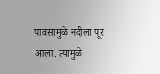पावसामुळे नदीला पूर आला. त्यामुळे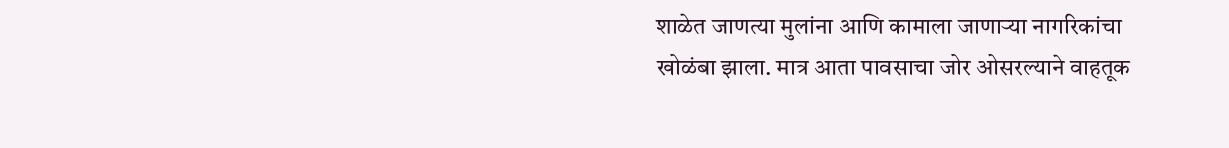शाळेत जाणत्या मुलांना आणि कामाला जाणाऱ्या नागरिकांचा खोळंबा झाला. मात्र आता पावसाचा जोर ओसरल्याने वाहतूक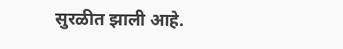सुरळीत झाली आहे.